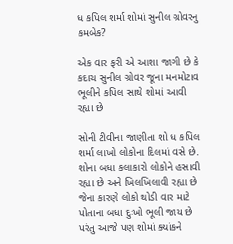ધ કપિલ શર્મા શોમાં સુનીલ ગ્રોવરનુ કમબેક?

એક વાર ફરી એ આશા જાગી છે કે કદાચ સુનીલ ગ્રોવર જૂના મનમોટાવ ભૂલીને કપિલ સાથે શોમાં આવી રહ્યા છે

સોની ટીવીના જાણીતા શો ધ કપિલ શર્મા લાખો લોકોના દિલમાં વસે છે. શોના બધા કલાકારો લોકોને હસાવી રહ્યા છે અને ખિલખિલાવી રહ્યા છે જેના કારણે લોકો થોડી વાર માટે પોતાના બધા દુઃખો ભૂલી જાય છે પરંતુ આજે પણ શોમાં ક્યાંકને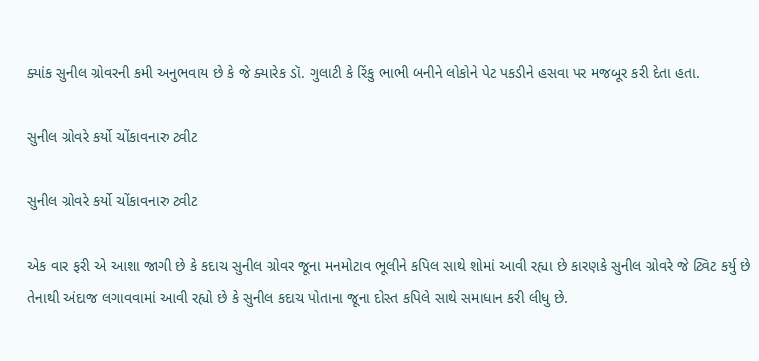ક્યાંક સુનીલ ગ્રોવરની કમી અનુભવાય છે કે જે ક્યારેક ડૉ. ગુલાટી કે રિંકુ ભાભી બનીને લોકોને પેટ પકડીને હસવા પર મજબૂર કરી દેતા હતા.

સુનીલ ગ્રોવરે કર્યો ચોંકાવનારુ ટ્વીટ

સુનીલ ગ્રોવરે કર્યો ચોંકાવનારુ ટ્વીટ

એક વાર ફરી એ આશા જાગી છે કે કદાચ સુનીલ ગ્રોવર જૂના મનમોટાવ ભૂલીને કપિલ સાથે શોમાં આવી રહ્યા છે કારણકે સુનીલ ગ્રોવરે જે ટ્વિટ કર્યુ છે તેનાથી અંદાજ લગાવવામાં આવી રહ્યો છે કે સુનીલ કદાચ પોતાના જૂના દોસ્ત કપિલે સાથે સમાધાન કરી લીધુ છે.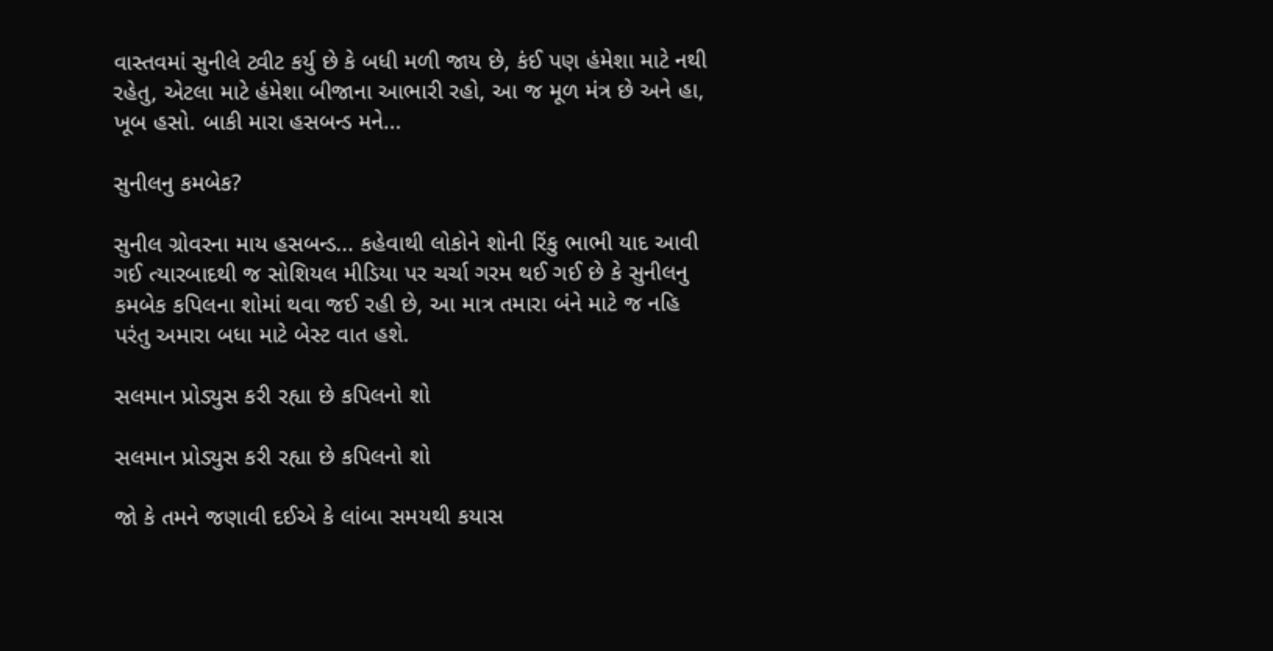વાસ્તવમાં સુનીલે ટ્વીટ કર્યુ છે કે બધી મળી જાય છે, કંઈ પણ હંમેશા માટે નથી રહેતુ, એટલા માટે હંમેશા બીજાના આભારી રહો, આ જ મૂળ મંત્ર છે અને હા, ખૂબ હસો. બાકી મારા હસબન્ડ મને...

સુનીલનુ કમબેક?

સુનીલ ગ્રોવરના માય હસબન્ડ... કહેવાથી લોકોને શોની રિંકુ ભાભી યાદ આવી ગઈ ત્યારબાદથી જ સોશિયલ મીડિયા પર ચર્ચા ગરમ થઈ ગઈ છે કે સુનીલનુ કમબેક કપિલના શોમાં થવા જઈ રહી છે, આ માત્ર તમારા બંને માટે જ નહિ પરંતુ અમારા બધા માટે બેસ્ટ વાત હશે.

સલમાન પ્રોડ્યુસ કરી રહ્યા છે કપિલનો શો

સલમાન પ્રોડ્યુસ કરી રહ્યા છે કપિલનો શો

જો કે તમને જણાવી દઈએ કે લાંબા સમયથી કયાસ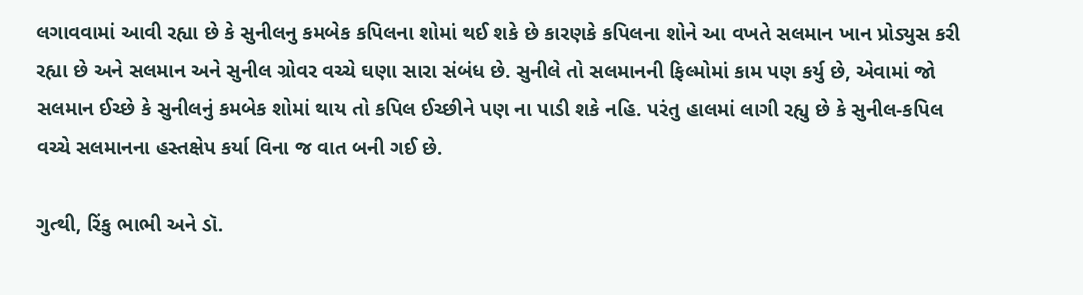લગાવવામાં આવી રહ્યા છે કે સુનીલનુ કમબેક કપિલના શોમાં થઈ શકે છે કારણકે કપિલના શોને આ વખતે સલમાન ખાન પ્રોડ્યુસ કરી રહ્યા છે અને સલમાન અને સુનીલ ગ્રોવર વચ્ચે ઘણા સારા સંબંધ છે. સુનીલે તો સલમાનની ફિલ્મોમાં કામ પણ કર્યુ છે, એવામાં જો સલમાન ઈચ્છે કે સુનીલનું કમબેક શોમાં થાય તો કપિલ ઈચ્છીને પણ ના પાડી શકે નહિ. પરંતુ હાલમાં લાગી રહ્યુ છે કે સુનીલ-કપિલ વચ્ચે સલમાનના હસ્તક્ષેપ કર્યા વિના જ વાત બની ગઈ છે.

ગુત્થી, રિંકુ ભાભી અને ડૉ.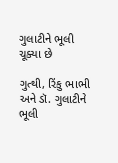ગુલાટીને ભૂલી ચૂક્યા છે

ગુત્થી, રિંકુ ભાભી અને ડૉ. ગુલાટીને ભૂલી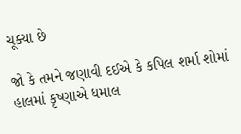ચૂક્યા છે

જો કે તમને જણાવી દઈએ કે કપિલ શર્મા શોમાં હાલમાં કૃષ્ણાએ ધમાલ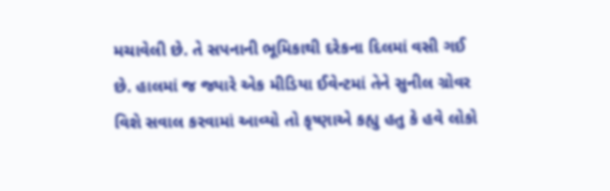મચાવેલી છે. તે સપનાની ભૂમિકાથી દરેકના દિલમાં વસી ગઈ છે. હાલમાં જ જ્યારે એક મીડિયા ઈવેન્ટમાં તેને સુનીલ ગ્રોવર વિશે સવાલ કરવામાં આવ્યો તો કૃષ્ણાએ કહ્યુ હતુ કે હવે લોકો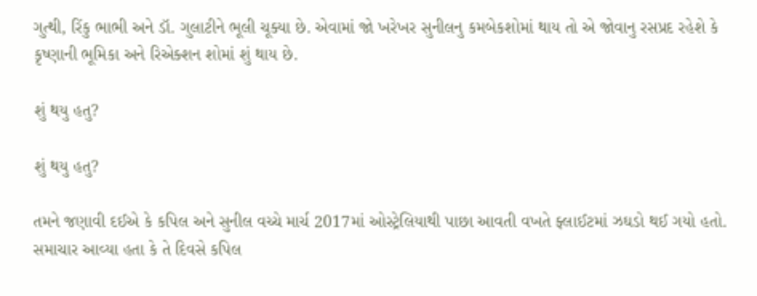ગુત્થી, રિંકુ ભાભી અને ડૉ. ગુલાટીને ભૂલી ચૂક્યા છે. એવામાં જો ખરેખર સુનીલનુ કમબેકશોમાં થાય તો એ જોવાનુ રસપ્રદ રહેશે કે કૃષ્ણાની ભૂમિકા અને રિએક્શન શોમાં શું થાય છે.

શું થયુ હતુ?

શું થયુ હતુ?

તમને જણાવી દઈએ કે કપિલ અને સુનીલ વચ્ચે માર્ચ 2017માં ઓસ્ટ્રેલિયાથી પાછા આવતી વખતે ફ્લાઈટમાં ઝઘડો થઈ ગયો હતો. સમાચાર આવ્યા હતા કે તે દિવસે કપિલ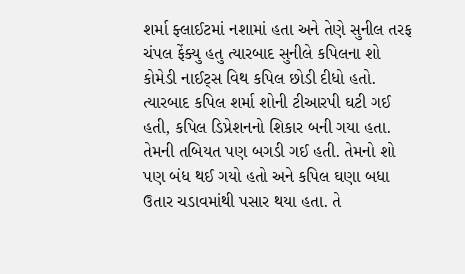શર્મા ફ્લાઈટમાં નશામાં હતા અને તેણે સુનીલ તરફ ચંપલ ફેંક્યુ હતુ ત્યારબાદ સુનીલે કપિલના શો કોમેડી નાઈટ્સ વિથ કપિલ છોડી દીધો હતો. ત્યારબાદ કપિલ શર્મા શોની ટીઆરપી ઘટી ગઈ હતી, કપિલ ડિપ્રેશનનો શિકાર બની ગયા હતા. તેમની તબિયત પણ બગડી ગઈ હતી. તેમનો શો પણ બંધ થઈ ગયો હતો અને કપિલ ઘણા બધા ઉતાર ચડાવમાંથી પસાર થયા હતા. તે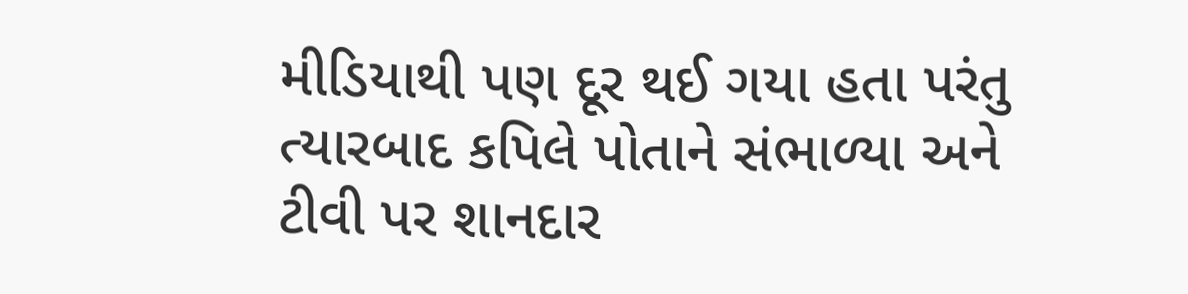મીડિયાથી પણ દૂર થઈ ગયા હતા પરંતુ ત્યારબાદ કપિલે પોતાને સંભાળ્યા અને ટીવી પર શાનદાર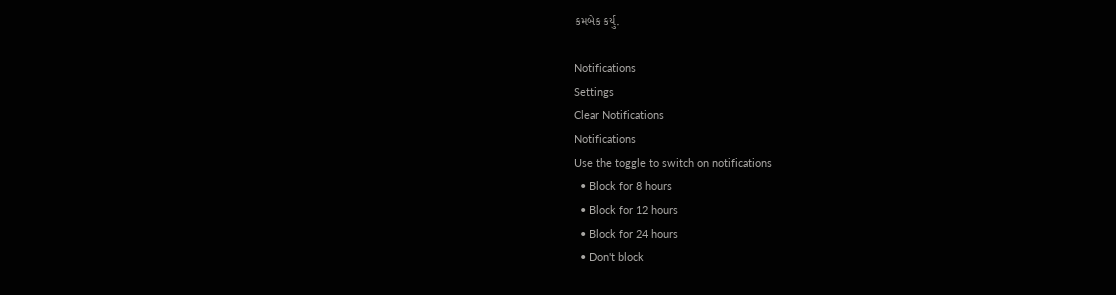કમબેક કર્યુ.

Notifications
Settings
Clear Notifications
Notifications
Use the toggle to switch on notifications
  • Block for 8 hours
  • Block for 12 hours
  • Block for 24 hours
  • Don't block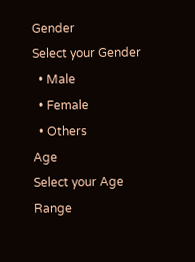Gender
Select your Gender
  • Male
  • Female
  • Others
Age
Select your Age Range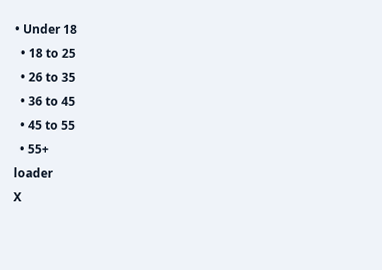• Under 18
  • 18 to 25
  • 26 to 35
  • 36 to 45
  • 45 to 55
  • 55+
loader
X